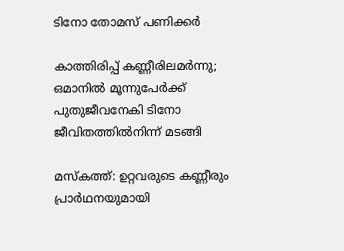ടിനോ തോമസ് പണിക്കർ

കാത്തിരിപ്പ് കണ്ണീരിലമർന്നു; ഒമാനിൽ മൂന്നുപേർക്ക് പുതുജീവനേകി ടിനോ ജീവിതത്തിൽനിന്ന് മടങ്ങി

മസ്കത്ത്: ഉറ്റവരുടെ കണ്ണീരും പ്രാർഥനയുമായി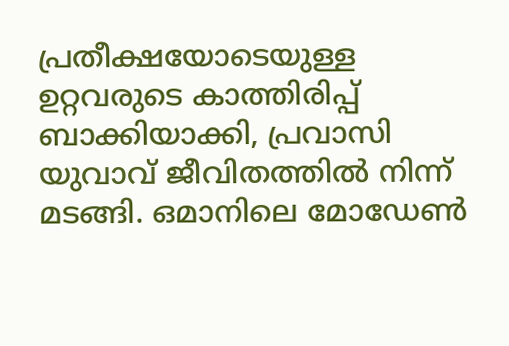പ്രതീക്ഷയോടെയുള്ള ഉറ്റവരുടെ കാത്തിരിപ്പ് ബാക്കിയാക്കി, പ്രവാസി യുവാവ് ജീവിതത്തിൽ നിന്ന് മടങ്ങി. ഒമാനിലെ മോഡേൺ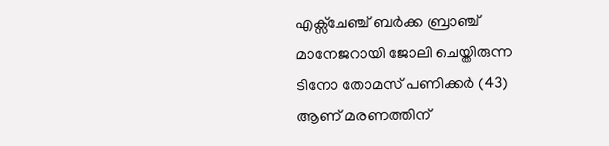എക്സ്ചേഞ്ച് ബർക്ക ബ്രാഞ്ച് മാനേജറായി ജോലി ചെയ്തിരുന്ന ടിനോ തോമസ് പണിക്കർ (43) ആണ് മരണത്തിന്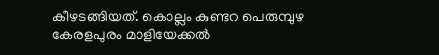കീഴടങ്ങിയത്. കൊല്ലം കുണ്ടറ പെരുമ്പുഴ കേരളപുരം മാളിയേക്കൽ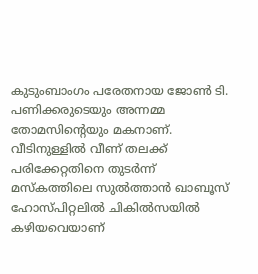കുടുംബാംഗം പരേതനായ ജോൺ ടി. പണിക്കരുടെയും അന്നമ്മ തോമസിന്റെയും മകനാണ്. വീടിനുള്ളിൽ വീണ് തലക്ക് പരിക്കേറ്റതിനെ തുടർന്ന് മസ്കത്തിലെ സുൽത്താൻ ഖാബൂസ് ഹോസ്പിറ്റലിൽ ചികിൽസയിൽ കഴിയവെയാണ്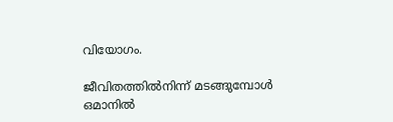വിയോഗം.

ജീവിതത്തിൽനിന്ന് മടങ്ങുമ്പോൾ ഒമാനിൽ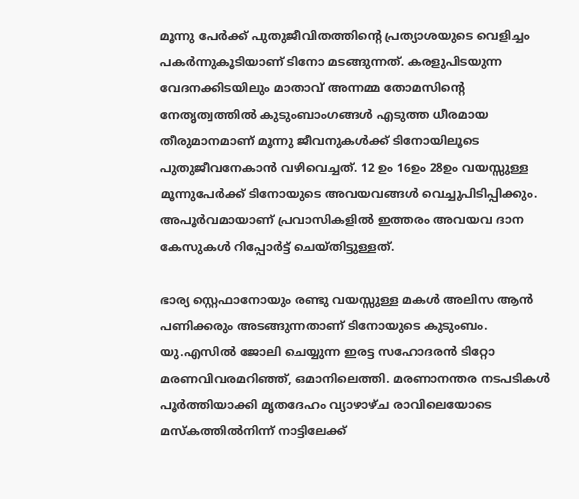മൂന്നു പേർക്ക് പുതുജീവിതത്തിന്റെ പ്രത്യാശയുടെ വെളിച്ചം പകർന്നുകൂടിയാണ് ടിനോ മടങ്ങുന്നത്. കരളുപിടയുന്ന വേദനക്കിടയിലും മാതാവ് അന്നമ്മ തോമസിന്റെ നേതൃത്വത്തിൽ കുടുംബാംഗങ്ങൾ എടുത്ത ധീരമായ തീരുമാനമാണ് മൂന്നു ജീവനുകൾക്ക് ടിനോയിലൂടെ പുതുജീവനേകാൻ വഴിവെച്ചത്. 12 ഉം 16ഉം 28ഉം വയസ്സുള്ള മൂന്നുപേർക്ക് ടിനോയുടെ അവയവങ്ങൾ വെച്ചുപിടിപ്പിക്കും. അപൂർവമായാണ് പ്രവാസികളിൽ ഇത്തരം അവയവ ദാന കേസുകൾ റിപ്പോർട്ട് ചെയ്തിട്ടുള്ളത്.

ഭാര്യ സ്റ്റെഫാനോയും രണ്ടു വയസ്സുള്ള മകൾ അലിസ ആൻ പണിക്കരും അടങ്ങുന്നതാണ് ടിനോയുടെ കുടുംബം. യു.എസിൽ ജോലി ചെയ്യുന്ന ഇരട്ട സഹോദരൻ ടിറ്റോ മരണവിവരമറിഞ്ഞ്, ഒമാനിലെത്തി. മരണാനന്തര നടപടികൾ പൂർത്തിയാക്കി മൃതദേഹം വ്യാഴാഴ്ച രാവിലെയോടെ മസ്കത്തിൽനിന്ന് നാട്ടിലേക്ക്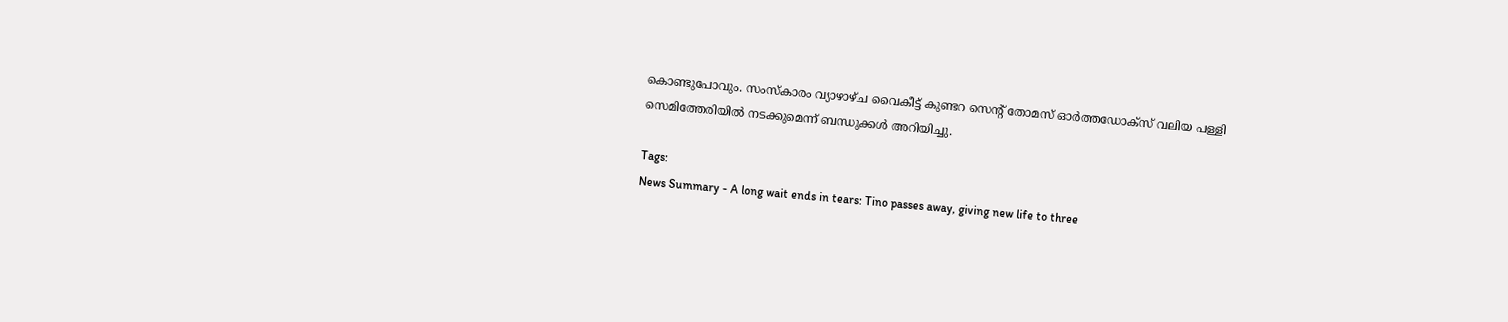കൊണ്ടുപോവും. സംസ്കാരം വ്യാഴാഴ്ച വൈകീട്ട് കുണ്ടറ സെന്റ് തോമസ് ഓർത്തഡോക്സ് വലിയ പള്ളി സെമിത്തേരിയിൽ നടക്കുമെന്ന് ബന്ധുക്കൾ അറിയിച്ചു.

Tags:
News Summary - A long wait ends in tears: Tino passes away, giving new life to three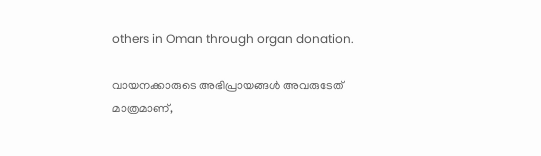others in Oman through organ donation.

വായനക്കാരുടെ അഭിപ്രായങ്ങള്‍ അവരുടേത് മാത്രമാണ്,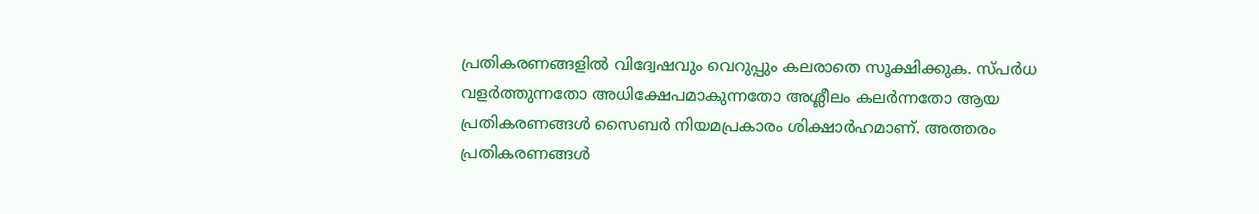പ്രതികരണങ്ങളിൽ വിദ്വേഷവും വെറുപ്പും കലരാതെ സൂക്ഷിക്കുക. സ്പർധ വളർത്തുന്നതോ അധിക്ഷേപമാകുന്നതോ അശ്ലീലം കലർന്നതോ ആയ പ്രതികരണങ്ങൾ സൈബർ നിയമപ്രകാരം ശിക്ഷാർഹമാണ്. അത്തരം പ്രതികരണങ്ങൾ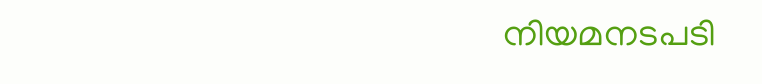നിയമനടപടി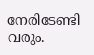നേരിടേണ്ടി വരും.